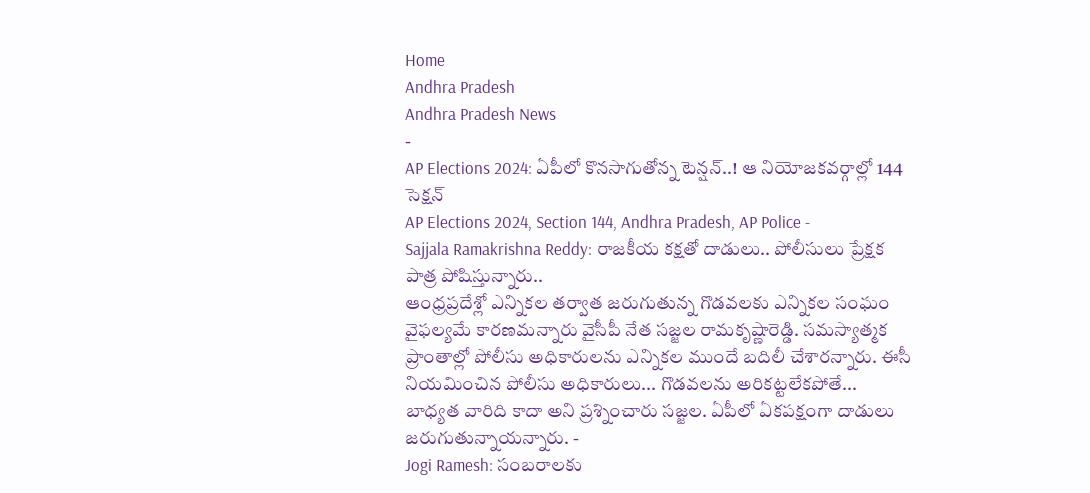Home
Andhra Pradesh
Andhra Pradesh News
-
AP Elections 2024: ఏపీలో కొనసాగుతోన్న టెన్షన్..! ఆ నియోజకవర్గాల్లో 144 సెక్షన్
AP Elections 2024, Section 144, Andhra Pradesh, AP Police -
Sajjala Ramakrishna Reddy: రాజకీయ కక్షతో దాడులు.. పోలీసులు ప్రేక్షక పాత్ర పోషిస్తున్నారు..
ఆంధ్రప్రదేశ్లో ఎన్నికల తర్వాత జరుగుతున్న గొడవలకు ఎన్నికల సంఘం వైఫల్యమే కారణమన్నారు వైసీపీ నేత సజ్జల రామకృష్ణారెడ్డి. సమస్యాత్మక ప్రాంతాల్లో పోలీసు అధికారులను ఎన్నికల ముందే బదిలీ చేశారన్నారు. ఈసీ నియమించిన పోలీసు అధికారులు... గొడవలను అరికట్టలేకపోతే... బాధ్యత వారిది కాదా అని ప్రశ్నించారు సజ్జల. ఏపీలో ఏకపక్షంగా దాడులు జరుగుతున్నాయన్నారు. -
Jogi Ramesh: సంబరాలకు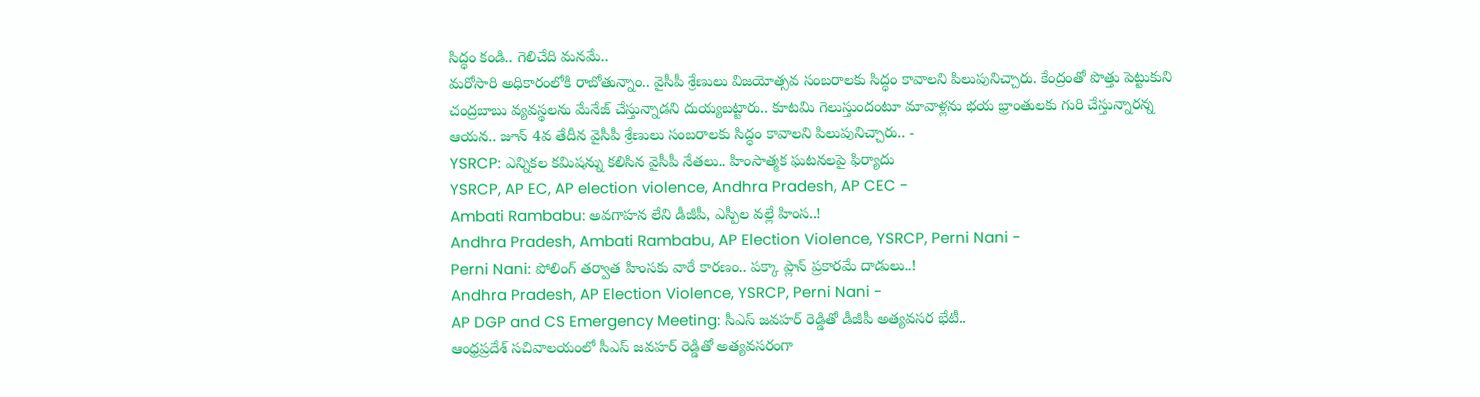సిద్ధం కండి.. గెలిచేది మనమే..
మరోసారి అధికారంలోకి రాబోతున్నాం.. వైసీపీ శ్రేణులు విజయోత్సవ సంబరాలకు సిద్ధం కావాలని పిలుపునిచ్చారు. కేంద్రంతో పొత్తు పెట్టుకుని చంద్రబాబు వ్యవస్థలను మేనేజ్ చేస్తున్నాడని దుయ్యబట్టారు.. కూటమి గెలుస్తుందంటూ మావాళ్లను భయ భ్రాంతులకు గురి చేస్తున్నారన్న ఆయన.. జూన్ 4వ తేదీన వైసీపీ శ్రేణులు సంబరాలకు సిద్ధం కావాలని పిలుపునిచ్చారు.. -
YSRCP: ఎన్నికల కమిషన్ను కలిసిన వైసీపీ నేతలు.. హింసాత్మక ఘటనలపై ఫిర్యాదు
YSRCP, AP EC, AP election violence, Andhra Pradesh, AP CEC -
Ambati Rambabu: అవగాహన లేని డీజీపీ, ఎస్పీల వల్లే హింస..!
Andhra Pradesh, Ambati Rambabu, AP Election Violence, YSRCP, Perni Nani -
Perni Nani: పోలింగ్ తర్వాత హింసకు వారే కారణం.. పక్కా ప్లాన్ ప్రకారమే దాడులు..!
Andhra Pradesh, AP Election Violence, YSRCP, Perni Nani -
AP DGP and CS Emergency Meeting: సీఎస్ జవహర్ రెడ్డితో డీజీపీ అత్యవసర భేటీ..
ఆంధ్రప్రదేశ్ సచివాలయంలో సీఎస్ జవహర్ రెడ్డితో అత్యవసరంగా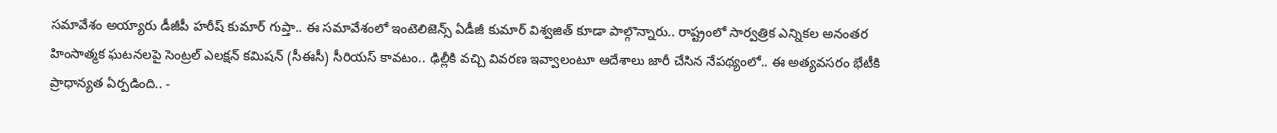సమావేశం అయ్యారు డీజీపీ హరీష్ కుమార్ గుప్తా.. ఈ సమావేశంలో ఇంటెలిజెన్స్ ఏడీజీ కుమార్ విశ్వజిత్ కూడా పాల్గొన్నారు.. రాష్ట్రంలో సార్వత్రిక ఎన్నికల అనంతర హింసాత్మక ఘటనలపై సెంట్రల్ ఎలక్షన్ కమిషన్ (సీఈసీ) సీరియస్ కావటం.. ఢిల్లీకి వచ్చి వివరణ ఇవ్వాలంటూ ఆదేశాలు జారీ చేసిన నేపథ్యంలో.. ఈ అత్యవసరం భేటీకి ప్రాధాన్యత ఏర్పడింది.. -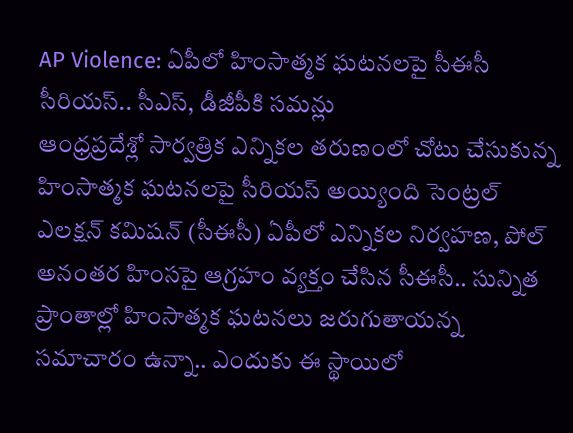AP Violence: ఏపీలో హింసాత్మక ఘటనలపై సీఈసీ సీరియస్.. సీఎస్, డీజీపీకి సమన్లు
ఆంధ్రప్రదేశ్లో సార్వత్రిక ఎన్నికల తరుణంలో చోటు చేసుకున్న హింసాత్మక ఘటనలపై సీరియస్ అయ్యింది సెంట్రల్ ఎలక్షన్ కమిషన్ (సీఈసీ) ఏపీలో ఎన్నికల నిర్వహణ, పోల్ అనంతర హింసపై ఆగ్రహం వ్యక్తం చేసిన సీఈసీ.. సున్నిత ప్రాంతాల్లో హింసాత్మక ఘటనలు జరుగుతాయన్న సమాచారం ఉన్నా.. ఎందుకు ఈ స్థాయిలో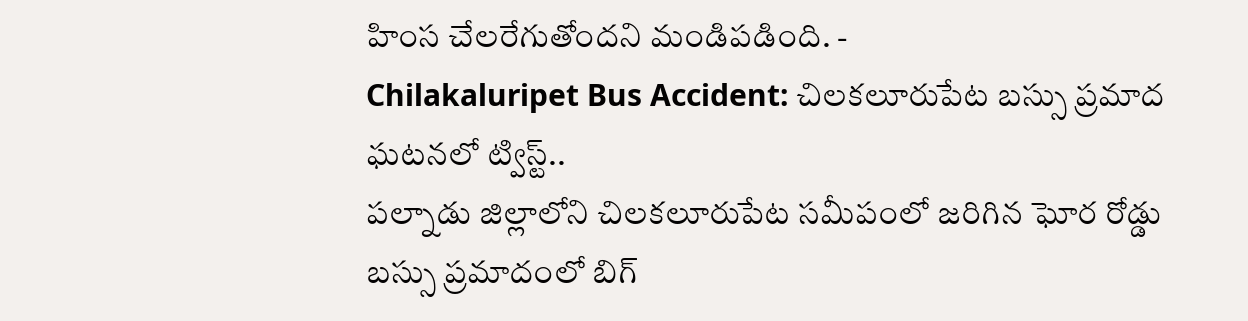హింస చేలరేగుతోందని మండిపడింది. -
Chilakaluripet Bus Accident: చిలకలూరుపేట బస్సు ప్రమాద ఘటనలో ట్విస్ట్..
పల్నాడు జిల్లాలోని చిలకలూరుపేట సమీపంలో జరిగిన ఘోర రోడ్డు బస్సు ప్రమాదంలో బిగ్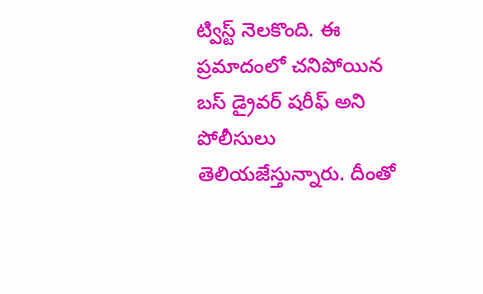ట్విస్ట్ నెలకొంది. ఈ ప్రమాదంలో చనిపోయిన బస్ డ్రైవర్ షరీఫ్ అని పోలీసులు తెలియజేస్తున్నారు. దీంతో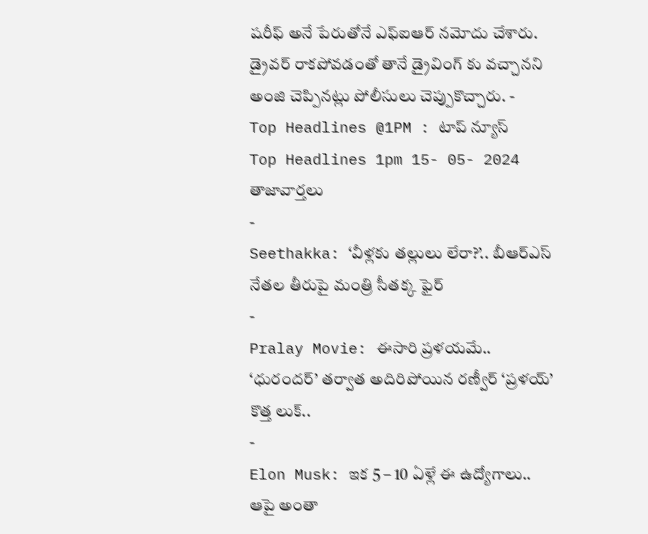షరీఫ్ అనే పేరుతోనే ఎఫ్ఐఆర్ నమోదు చేశారు. డ్రైవర్ రాకపోవడంతో తానే డ్రైవింగ్ కు వచ్చానని అంజి చెప్పినట్లు పోలీసులు చెప్పుకొచ్చారు. -
Top Headlines @1PM : టాప్ న్యూస్
Top Headlines 1pm 15- 05- 2024
తాజావార్తలు
-
Seethakka: ‘వీళ్లకు తల్లులు లేరా?’.. బీఆర్ఎస్ నేతల తీరుపై మంత్రి సీతక్క ఫైర్
-
Pralay Movie: ఈసారి ప్రళయమే.. ‘ధురందర్’ తర్వాత అదిరిపోయిన రణ్వీర్ ‘ప్రళయ్’ కొత్త లుక్..
-
Elon Musk: ఇక 5 – 10 ఏళ్లే ఈ ఉద్యోగాలు.. ఆపై అంతా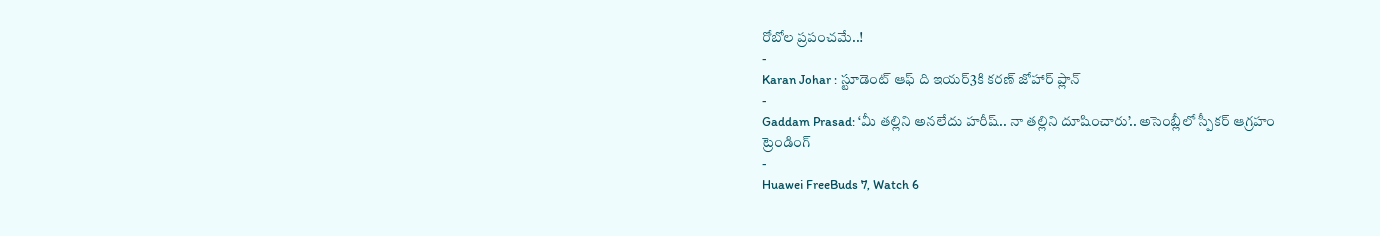రోబోల ప్రపంచమే..!
-
Karan Johar : స్టూడెంట్ ఆఫ్ ది ఇయర్3కి కరణ్ జోహార్ ప్లాన్
-
Gaddam Prasad: ‘మీ తల్లిని అనలేదు హరీష్.. నా తల్లిని దూషించారు’.. అసెంబ్లీలో స్పీకర్ ఆగ్రహం
ట్రెండింగ్
-
Huawei FreeBuds 7, Watch 6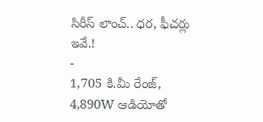సిరీస్ లాంచ్.. ధర, ఫీచర్లు ఇవే.!
-
1,705 కి.మీ రేంజ్, 4,890W ఆడియోతో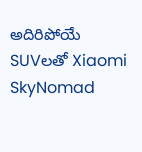అదిరిపోయే SUVలతో Xiaomi SkyNomad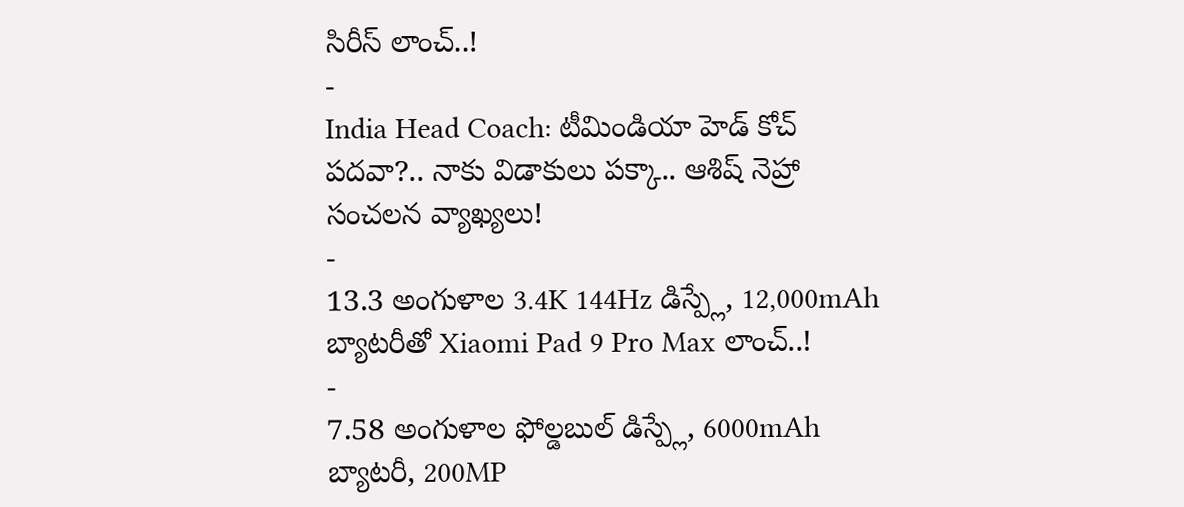సిరీస్ లాంచ్..!
-
India Head Coach: టీమిండియా హెడ్ కోచ్ పదవా?.. నాకు విడాకులు పక్కా.. ఆశిష్ నెహ్రా సంచలన వ్యాఖ్యలు!
-
13.3 అంగుళాల 3.4K 144Hz డిస్ప్లే, 12,000mAh బ్యాటరీతో Xiaomi Pad 9 Pro Max లాంచ్..!
-
7.58 అంగుళాల ఫోల్డబుల్ డిస్ప్లే, 6000mAh బ్యాటరీ, 200MP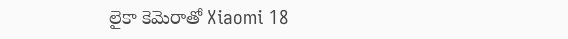లైకా కెమెరాతో Xiaomi 18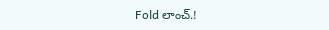Fold లాంచ్.!